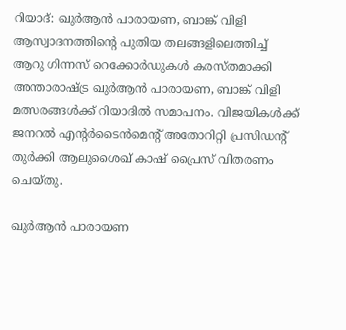റിയാദ്: ഖുർആൻ പാരായണ, ബാങ്ക് വിളി ആസ്വാദനത്തിന്റെ പുതിയ തലങ്ങളിലെത്തിച്ച് ആറു ഗിന്നസ് റെക്കോർഡുകൾ കരസ്തമാക്കി അന്താരാഷ്ട്ര ഖുർആൻ പാരായണ, ബാങ്ക് വിളി മത്സരങ്ങൾക്ക് റിയാദിൽ സമാപനം. വിജയികൾക്ക് ജനറൽ എന്റർടൈൻമെന്റ് അതോറിറ്റി പ്രസിഡന്റ് തുർക്കി ആലുശൈഖ് കാഷ് പ്രൈസ് വിതരണം ചെയ്തു.

ഖുർആൻ പാരായണ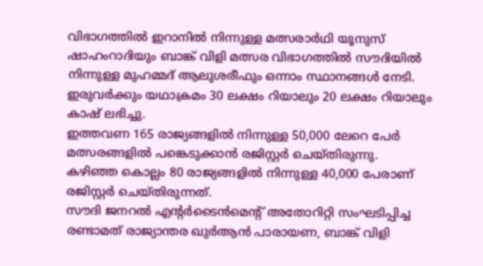വിഭാഗത്തിൽ ഇറാനിൽ നിന്നുള്ള മത്സരാർഥി യൂനുസ് ഷാഹംറാദിയും ബാങ്ക് വിളി മത്സര വിഭാഗത്തിൽ സൗദിയിൽ നിന്നുള്ള മുഹമ്മദ് ആലുശരീഫും ഒന്നാം സ്ഥാനങ്ങൾ നേടി.
ഇരുവർക്കും യഥാക്രമം 30 ലക്ഷം റിയാലും 20 ലക്ഷം റിയാലും കാഷ് ലഭിച്ചു.
ഇത്തവണ 165 രാജ്യങ്ങളിൽ നിന്നുള്ള 50,000 ലേറെ പേർ മത്സരങ്ങളിൽ പങ്കെടുക്കാൻ രജിസ്റ്റർ ചെയ്തിരുന്നു. കഴിഞ്ഞ കൊല്ലം 80 രാജ്യങ്ങളിൽ നിന്നുള്ള 40,000 പേരാണ് രജിസ്റ്റർ ചെയ്തിരുന്നത്.
സൗദി ജനറൽ എന്റർടൈൻമെന്റ് അതോറിറ്റി സംഘടിപ്പിച്ച രണ്ടാമത് രാജ്യാന്തര ഖുർആൻ പാരായണ, ബാങ്ക് വിളി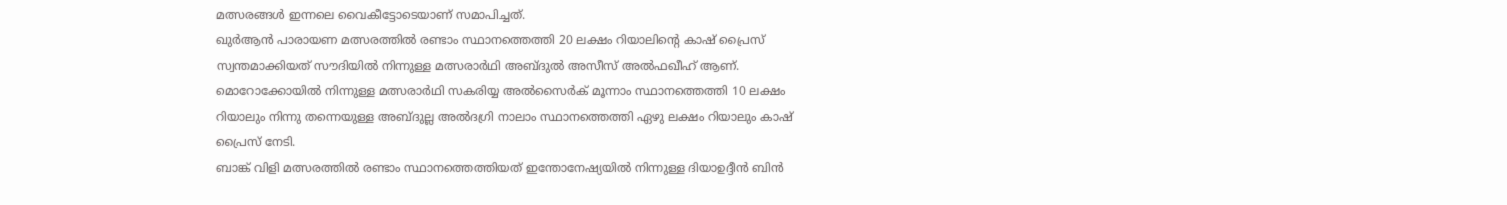മത്സരങ്ങൾ ഇന്നലെ വൈകീട്ടോടെയാണ് സമാപിച്ചത്.
ഖുർആൻ പാരായണ മത്സരത്തിൽ രണ്ടാം സ്ഥാനത്തെത്തി 20 ലക്ഷം റിയാലിന്റെ കാഷ് പ്രൈസ് സ്വന്തമാക്കിയത് സൗദിയിൽ നിന്നുള്ള മത്സരാർഥി അബ്ദുൽ അസീസ് അൽഫഖീഹ് ആണ്. മൊറോക്കോയിൽ നിന്നുള്ള മത്സരാർഥി സകരിയ്യ അൽസൈർക് മൂന്നാം സ്ഥാനത്തെത്തി 10 ലക്ഷം റിയാലും നിന്നു തന്നെയുള്ള അബ്ദുല്ല അൽദഗ്രി നാലാം സ്ഥാനത്തെത്തി ഏഴു ലക്ഷം റിയാലും കാഷ് പ്രൈസ് നേടി.
ബാങ്ക് വിളി മത്സരത്തിൽ രണ്ടാം സ്ഥാനത്തെത്തിയത് ഇന്തോനേഷ്യയിൽ നിന്നുള്ള ദിയാഉദ്ദീൻ ബിൻ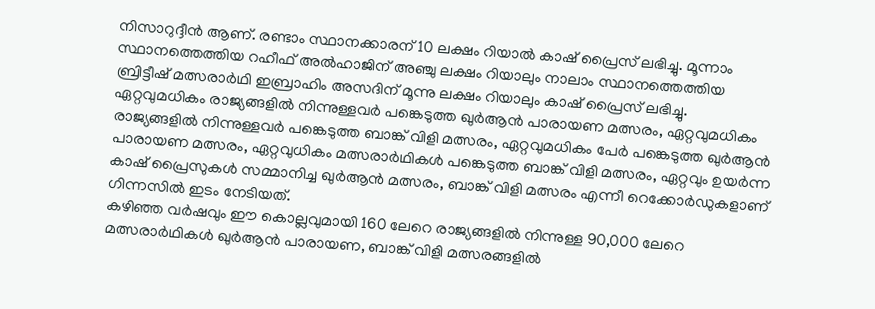നിസാറുദ്ദീൻ ആണ്. രണ്ടാം സ്ഥാനക്കാരന് 10 ലക്ഷം റിയാൽ കാഷ് പ്രൈസ് ലഭിച്ചു. മൂന്നാം സ്ഥാനത്തെത്തിയ റഹീഫ് അൽഹാജിന് അഞ്ചു ലക്ഷം റിയാലും നാലാം സ്ഥാനത്തെത്തിയ ബ്രിട്ടീഷ് മത്സരാർഥി ഇബ്രാഹിം അസദിന് മൂന്നു ലക്ഷം റിയാലും കാഷ് പ്രൈസ് ലഭിച്ചു.
ഏറ്റവുമധികം രാജ്യങ്ങളിൽ നിന്നുള്ളവർ പങ്കെടുത്ത ഖുർആൻ പാരായണ മത്സരം, ഏറ്റവുമധികം രാജ്യങ്ങളിൽ നിന്നുള്ളവർ പങ്കെടുത്ത ബാങ്ക് വിളി മത്സരം, ഏറ്റവുമധികം പേർ പങ്കെടുത്ത ഖുർആൻ പാരായണ മത്സരം, ഏറ്റവുധികം മത്സരാർഥികൾ പങ്കെടുത്ത ബാങ്ക് വിളി മത്സരം, ഏറ്റവും ഉയർന്ന കാഷ് പ്രൈസുകൾ സമ്മാനിച്ച ഖുർആൻ മത്സരം, ബാങ്ക് വിളി മത്സരം എന്നീ റെക്കോർഡുകളാണ് ഗിന്നസിൽ ഇടം നേടിയത്.
കഴിഞ്ഞ വർഷവും ഈ കൊല്ലവുമായി 160 ലേറെ രാജ്യങ്ങളിൽ നിന്നുള്ള 90,000 ലേറെ മത്സരാർഥികൾ ഖുർആൻ പാരായണ, ബാങ്ക് വിളി മത്സരങ്ങളിൽ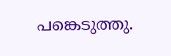പങ്കെടുത്തു.